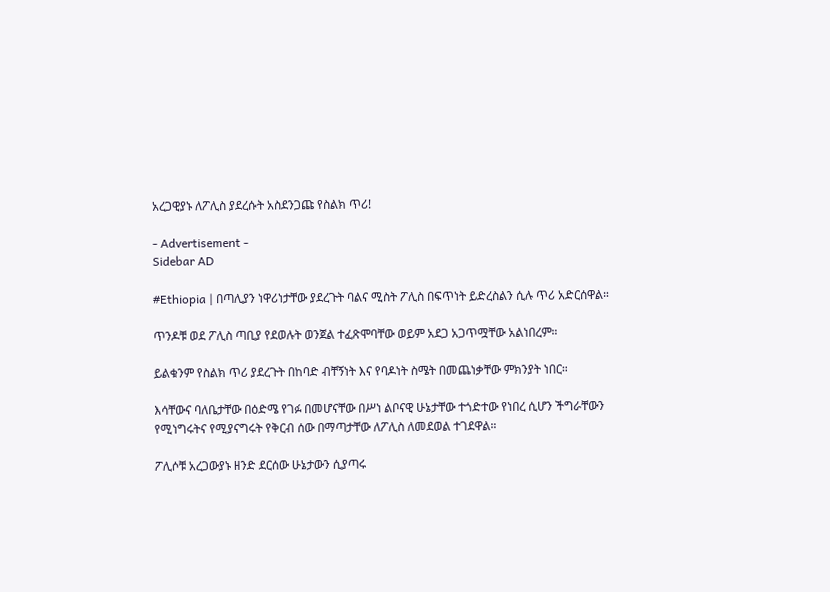አረጋዊያኑ ለፖሊስ ያደረሱት አስደንጋጩ የስልክ ጥሪ!

- Advertisement -
Sidebar AD

#Ethiopia | በጣሊያን ነዋሪነታቸው ያደረጉት ባልና ሚስት ፖሊስ በፍጥነት ይድረስልን ሲሉ ጥሪ አድርሰዋል።

ጥንዶቹ ወደ ፖሊስ ጣቢያ የደወሉት ወንጀል ተፈጽሞባቸው ወይም አደጋ አጋጥሟቸው አልነበረም።

ይልቁንም የስልክ ጥሪ ያደረጉት በከባድ ብቸኝነት እና የባዶነት ስሜት በመጨነቃቸው ምክንያት ነበር።

እሳቸውና ባለቤታቸው በዕድሜ የገፉ በመሆናቸው በሥነ ልቦናዊ ሁኔታቸው ተጎድተው የነበረ ሲሆን ችግራቸውን የሚነግሩትና የሚያናግሩት የቅርብ ሰው በማጣታቸው ለፖሊስ ለመደወል ተገደዋል።

ፖሊሶቹ አረጋውያኑ ዘንድ ደርሰው ሁኔታውን ሲያጣሩ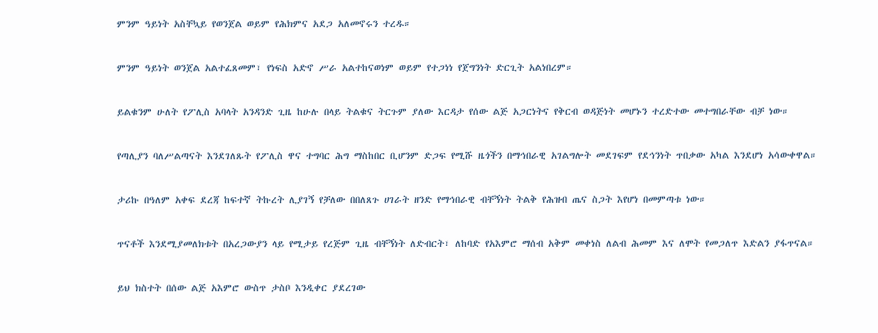ምንም ዓይነት አስቸኳይ የወንጀል ወይም የሕክምና አደጋ አለመኖሩን ተረዱ።

ምንም ዓይነት ወንጀል አልተፈጸመም፣ የነፍስ አድኖ ሥራ አልተከናወነም ወይም የተጋነነ የጀግንነት ድርጊት አልነበረም።

ይልቁንም ሁለት የፖሊስ አባላት አንዳንድ ጊዜ ከሁሉ በላይ ትልቁና ትርጉም ያለው እርዳታ የሰው ልጅ አጋርነትና የቅርብ ወዳጅነት መሆኑን ተረድተው መተግበራቸው ብቻ ነው።

የጣሊያን ባለሥልጣናት እንደገለጹት የፖሊስ ዋና ተግባር ሕግ ማስከበር ቢሆንም ድጋፍ የሚሹ ዜጎችን በማኅበራዊ አገልግሎት መደገፍም የደኅንነት ጥበቃው አካል እንደሆነ አሳውቀዋል።

ታሪኩ በዓለም አቀፍ ደረጃ ከፍተኛ ትኩረት ሊያገኝ የቻለው በበለጸጉ ሀገራት ዘንድ የማኅበራዊ ብቸኝነት ትልቅ የሕዝብ ጤና ስጋት እየሆነ በመምጣቱ ነው።

ጥናቶች እንደሚያመለክቱት በአረጋውያን ላይ የሚታይ የረጅም ጊዜ ብቸኝነት ለድብርት፣ ለከባድ የአእምሮ ማሰብ አቅም መቀነስ ለልብ ሕመም እና ለሞት የመጋለጥ እድልን ያፋጥናል።

ይህ ክስተት በሰው ልጅ አእምሮ ውስጥ ታስቦ እንዲቀር ያደረገው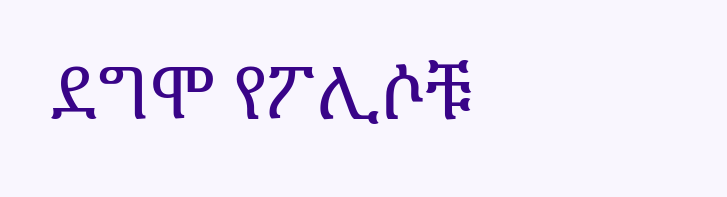ደግሞ የፖሊሶቹ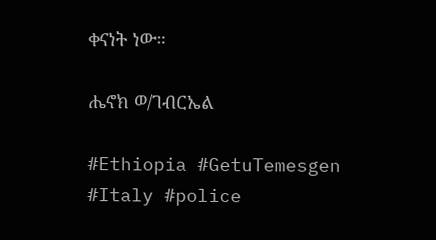ቀናነት ነው።

ሔኖክ ወ/ገብርኤል

#Ethiopia #GetuTemesgen
#Italy #police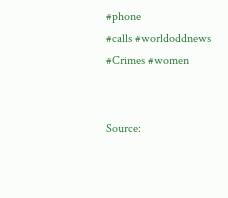#phone
#calls #worldoddnews
#Crimes #women


Source: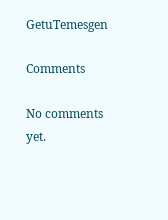GetuTemesgen

Comments

No comments yet.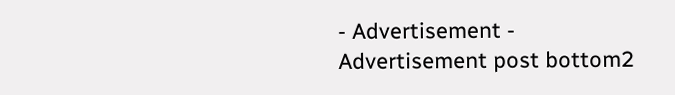- Advertisement -
Advertisement post bottom2